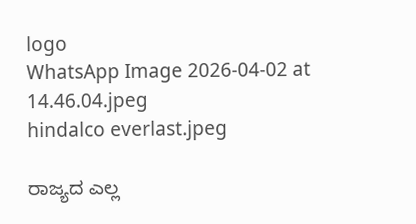logo
WhatsApp Image 2026-04-02 at 14.46.04.jpeg
hindalco everlast.jpeg

ರಾಜ್ಯದ ಎಲ್ಲ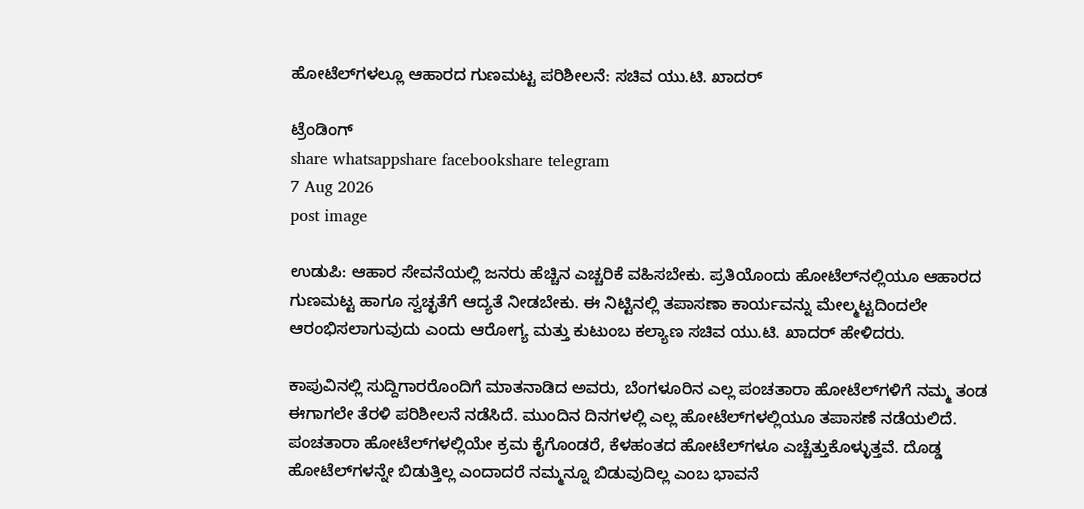ಹೋಟೆಲ್‌ಗಳಲ್ಲೂ ಆಹಾರದ ಗುಣಮಟ್ಟ ಪರಿಶೀಲನೆ: ಸಚಿವ ಯು.ಟಿ. ಖಾದರ್

ಟ್ರೆಂಡಿಂಗ್
share whatsappshare facebookshare telegram
7 Aug 2026
post image

ಉಡುಪಿ: ಆಹಾರ ಸೇವನೆಯಲ್ಲಿ ಜನರು ಹೆಚ್ಚಿನ ಎಚ್ಚರಿಕೆ ವಹಿಸಬೇಕು. ಪ್ರತಿಯೊಂದು ಹೋಟೆಲ್‌ನಲ್ಲಿಯೂ ಆಹಾರದ ಗುಣಮಟ್ಟ ಹಾಗೂ ಸ್ವಚ್ಛತೆಗೆ ಆದ್ಯತೆ ನೀಡಬೇಕು. ಈ ನಿಟ್ಟಿನಲ್ಲಿ ತಪಾಸಣಾ ಕಾರ್ಯವನ್ನು ಮೇಲ್ಮಟ್ಟದಿಂದಲೇ ಆರಂಭಿಸಲಾಗುವುದು ಎಂದು ಆರೋಗ್ಯ ಮತ್ತು ಕುಟುಂಬ ಕಲ್ಯಾಣ ಸಚಿವ ಯು.ಟಿ. ಖಾದರ್ ಹೇಳಿದರು.

ಕಾಪುವಿನಲ್ಲಿ ಸುದ್ದಿಗಾರರೊಂದಿಗೆ ಮಾತನಾಡಿದ ಅವರು, ಬೆಂಗಳೂರಿನ ಎಲ್ಲ ಪಂಚತಾರಾ ಹೋಟೆಲ್‌ಗಳಿಗೆ ನಮ್ಮ ತಂಡ ಈಗಾಗಲೇ ತೆರಳಿ ಪರಿಶೀಲನೆ ನಡೆಸಿದೆ. ಮುಂದಿನ ದಿನಗಳಲ್ಲಿ ಎಲ್ಲ ಹೋಟೆಲ್‌ಗಳಲ್ಲಿಯೂ ತಪಾಸಣೆ ನಡೆಯಲಿದೆ. ಪಂಚತಾರಾ ಹೋಟೆಲ್‌ಗಳಲ್ಲಿಯೇ ಕ್ರಮ ಕೈಗೊಂಡರೆ, ಕೆಳಹಂತದ ಹೋಟೆಲ್‌ಗಳೂ ಎಚ್ಚೆತ್ತುಕೊಳ್ಳುತ್ತವೆ. ದೊಡ್ಡ ಹೋಟೆಲ್‌ಗಳನ್ನೇ ಬಿಡುತ್ತಿಲ್ಲ ಎಂದಾದರೆ ನಮ್ಮನ್ನೂ ಬಿಡುವುದಿಲ್ಲ ಎಂಬ ಭಾವನೆ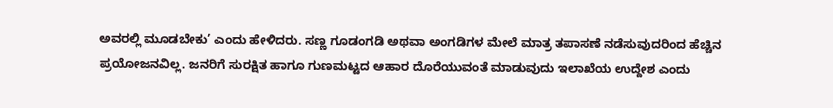ಅವರಲ್ಲಿ ಮೂಡಬೇಕು’ ಎಂದು ಹೇಳಿದರು. ಸಣ್ಣ ಗೂಡಂಗಡಿ ಅಥವಾ ಅಂಗಡಿಗಳ ಮೇಲೆ ಮಾತ್ರ ತಪಾಸಣೆ ನಡೆಸುವುದರಿಂದ ಹೆಚ್ಚಿನ ಪ್ರಯೋಜನವಿಲ್ಲ. ಜನರಿಗೆ ಸುರಕ್ಷಿತ ಹಾಗೂ ಗುಣಮಟ್ಟದ ಆಹಾರ ದೊರೆಯುವಂತೆ ಮಾಡುವುದು ಇಲಾಖೆಯ ಉದ್ದೇಶ ಎಂದು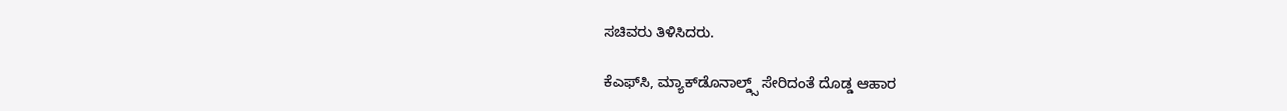ಸಚಿವರು ತಿಳಿಸಿದರು.

ಕೆಎಫ್‌ಸಿ, ಮ್ಯಾಕ್‌ಡೊನಾಲ್ಡ್ಸ್ ಸೇರಿದಂತೆ ದೊಡ್ಡ ಆಹಾರ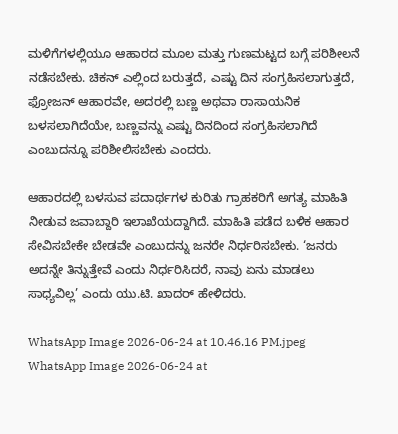ಮಳಿಗೆಗಳಲ್ಲಿಯೂ ಆಹಾರದ ಮೂಲ ಮತ್ತು ಗುಣಮಟ್ಟದ ಬಗ್ಗೆ ಪರಿಶೀಲನೆ ನಡೆಸಬೇಕು. ಚಿಕನ್‌ ಎಲ್ಲಿಂದ ಬರುತ್ತದೆ, ಎಷ್ಟು ದಿನ ಸಂಗ್ರಹಿಸಲಾಗುತ್ತದೆ, ಫ್ರೋಜನ್ ಆಹಾರವೇ, ಅದರಲ್ಲಿ ಬಣ್ಣ ಅಥವಾ ರಾಸಾಯನಿಕ ಬಳಸಲಾಗಿದೆಯೇ, ಬಣ್ಣವನ್ನು ಎಷ್ಟು ದಿನದಿಂದ ಸಂಗ್ರಹಿಸಲಾಗಿದೆ ಎಂಬುದನ್ನೂ ಪರಿಶೀಲಿಸಬೇಕು ಎಂದರು.

ಆಹಾರದಲ್ಲಿ ಬಳಸುವ ಪದಾರ್ಥಗಳ ಕುರಿತು ಗ್ರಾಹಕರಿಗೆ ಅಗತ್ಯ ಮಾಹಿತಿ ನೀಡುವ ಜವಾಬ್ದಾರಿ ಇಲಾಖೆಯದ್ದಾಗಿದೆ. ಮಾಹಿತಿ ಪಡೆದ ಬಳಿಕ ಆಹಾರ ಸೇವಿಸಬೇಕೇ ಬೇಡವೇ ಎಂಬುದನ್ನು ಜನರೇ ನಿರ್ಧರಿಸಬೇಕು. ‘ಜನರು ಅದನ್ನೇ ತಿನ್ನುತ್ತೇವೆ ಎಂದು ನಿರ್ಧರಿಸಿದರೆ, ನಾವು ಏನು ಮಾಡಲು ಸಾಧ್ಯವಿಲ್ಲ’ ಎಂದು ಯು.ಟಿ. ಖಾದರ್ ಹೇಳಿದರು.

WhatsApp Image 2026-06-24 at 10.46.16 PM.jpeg
WhatsApp Image 2026-06-24 at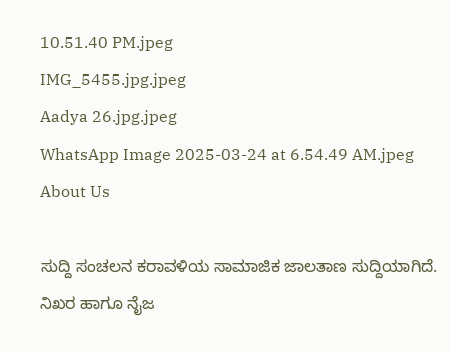10.51.40 PM.jpeg
IMG_5455.jpg.jpeg
Aadya 26.jpg.jpeg
WhatsApp Image 2025-03-24 at 6.54.49 AM.jpeg
About Us

ಸುದ್ದಿ ಸಂಚಲನ ಕರಾವಳಿಯ ಸಾಮಾಜಿಕ ಜಾಲತಾಣ ಸುದ್ದಿಯಾಗಿದೆ. ನಿಖರ ಹಾಗೂ ನೈಜ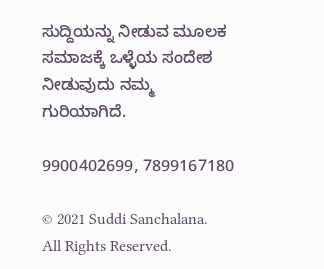ಸುದ್ದಿಯನ್ನು ನೀಡುವ ಮೂಲಕ ಸಮಾಜಕ್ಕೆ ಒಳ್ಳೆಯ ಸಂದೇಶ ನೀಡುವುದು ನಮ್ಮ ಗುರಿಯಾಗಿದೆ.

9900402699, 7899167180

© 2021 Suddi Sanchalana. All Rights Reserved.